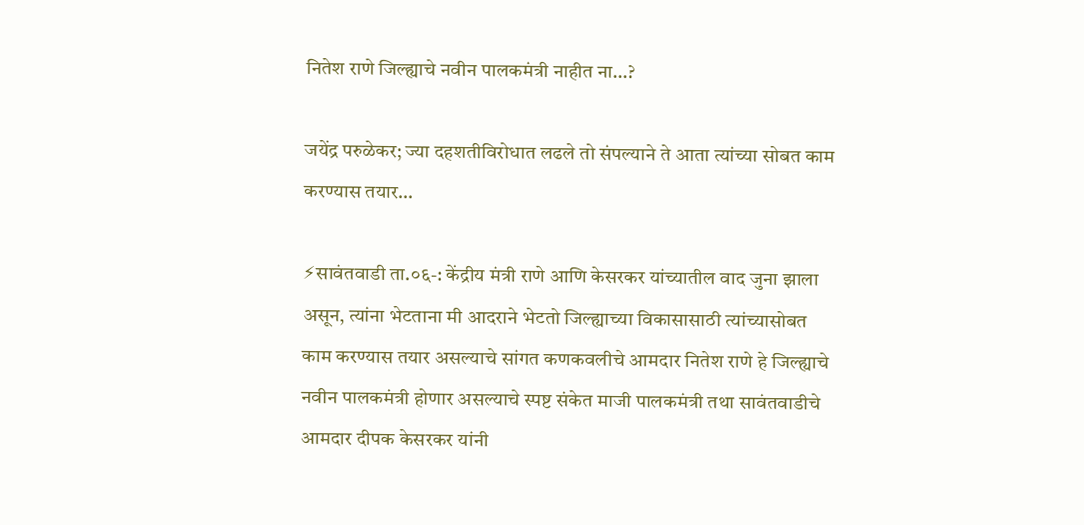नितेश राणे जिल्ह्याचे नवीन पालकमंत्री नाहीत ना…?

जयेंद्र परुळेकर; ज्या दहशतीविरोधात लढले तो संपल्याने ते आता त्यांच्या सोबत काम करण्यास तयार…

⚡सावंतवाडी ता.०६-: केंद्रीय मंत्री राणे आणि केसरकर यांच्यातील वाद जुना झाला असून, त्यांना भेटताना मी आदराने भेटतो जिल्ह्याच्या विकासासाठी त्यांच्यासोबत काम करण्यास तयार असल्याचे सांगत कणकवलीचे आमदार नितेश राणे हे जिल्ह्याचे नवीन पालकमंत्री होणार असल्याचे स्पष्ट संकेत माजी पालकमंत्री तथा सावंतवाडीचे आमदार दीपक केसरकर यांनी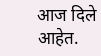आज दिले आहेत.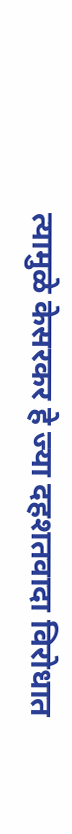त्यामुळे केसरकर हे ज्या दहशतवादा विरोधात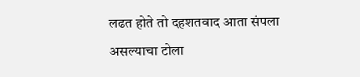लढत होते तो दहशतवाद आता संपला असल्याचा टोला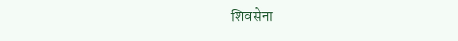शिवसेना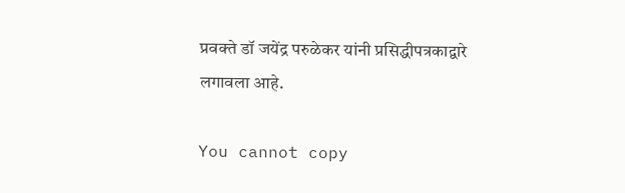प्रवक्ते डॉ जयेंद्र परुळेकर यांनी प्रसिद्धीपत्रकाद्वारे लगावला आहे.

You cannot copy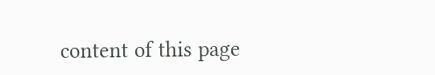content of this page